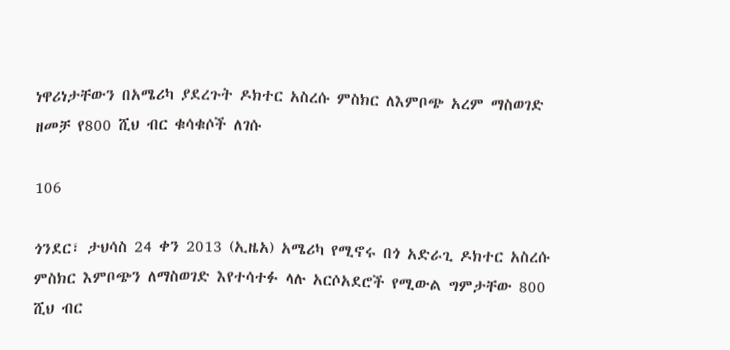ነዋሪነታቸውን በአሜሪካ ያደረጉት ዶክተር አስረሱ ምስክር ለእምቦጭ አረም ማስወገድ ዘመቻ የ800 ሺህ ብር ቁሳቁሶች ለገሱ

106

ጎንደር፣ ታህሳስ 24 ቀን 2013 (ኢዜአ) አሜሪካ የሚኖሩ በጎ አድራጊ ዶክተር አስረሱ ምስክር እምቦጭን ለማስወገድ እየተሳተፉ ላሉ አርሶአደሮች የሚውል ግምታቸው 800 ሺህ ብር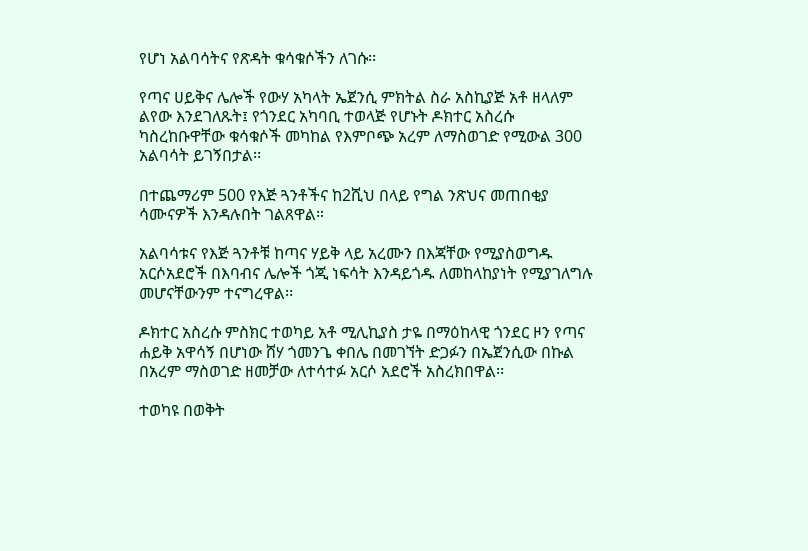የሆነ አልባሳትና የጽዳት ቁሳቁሶችን ለገሱ፡፡

የጣና ሀይቅና ሌሎች የውሃ አካላት ኤጀንሲ ምክትል ስራ አስኪያጅ አቶ ዘላለም ልየው እንደገለጹት፤ የጎንደር አካባቢ ተወላጅ የሆኑት ዶክተር አስረሱ ካስረከቡዋቸው ቁሳቁሶች መካከል የእምቦጭ አረም ለማስወገድ የሚውል 300 አልባሳት ይገኝበታል፡፡

በተጨማሪም 500 የእጅ ጓንቶችና ከ2ሺህ በላይ የግል ንጽህና መጠበቂያ ሳሙናዎች እንዳሉበት ገልጸዋል።

አልባሳቱና የእጅ ጓንቶቹ ከጣና ሃይቅ ላይ አረሙን በእጃቸው የሚያስወግዱ አርሶአደሮች በእባብና ሌሎች ጎጂ ነፍሳት እንዳይጎዱ ለመከላከያነት የሚያገለግሉ መሆናቸውንም ተናግረዋል፡፡

ዶክተር አስረሱ ምስክር ተወካይ አቶ ሚሊኪያስ ታዬ በማዕከላዊ ጎንደር ዞን የጣና ሐይቅ አዋሳኝ በሆነው ሸሃ ጎመንጌ ቀበሌ በመገኘት ድጋፉን በኤጀንሲው በኩል በአረም ማስወገድ ዘመቻው ለተሳተፉ አርሶ አደሮች አስረክበዋል፡፡

ተወካዩ በወቅት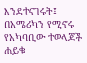እንደተናገሩት፤ በአሜሪካን የሚኖሩ የአካባቢው ተወላጆች ሐይቁ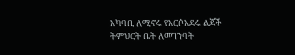አካባቢ ለሚኖሩ የአርሶአደሩ ልጆች ትምህርት ቤት ለመገንባት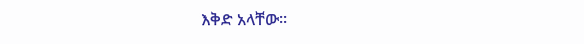እቅድ አላቸው፡፡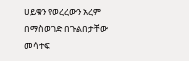ሀይቁን የወረረውን አረም በማስወገድ በጉልበታቸው መሳተፍ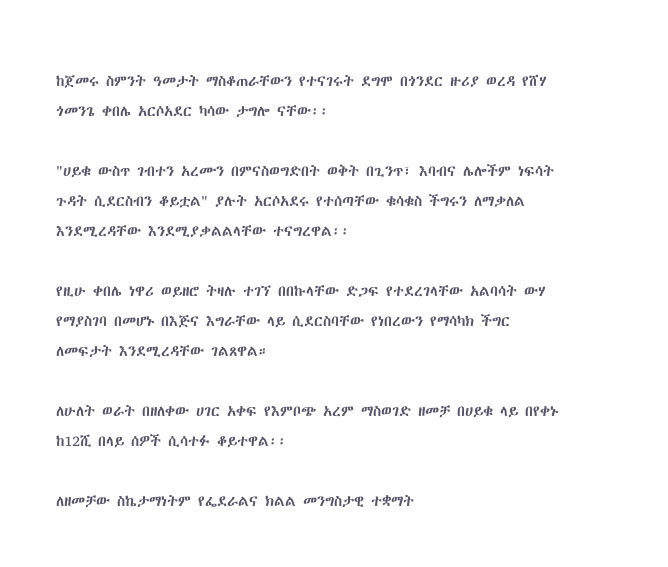ከጀመሩ ስምንት ዓመታት ማስቆጠራቸውን የተናገሩት ደግሞ በጎንደር ዙሪያ ወረዳ የሸሃ ጎመንጌ ቀበሌ አርሶአደር ካሳው ታግሎ ናቸው፡፡

"ሀይቁ ውስጥ ገብተን አረሙን በምናስወግድበት ወቅት በጊንጥ፣ እባብና ሌሎችም ነፍሳት ጉዳት ሲደርስብን ቆይቷል" ያሉት አርሶአደሩ የተሰጣቸው ቁሳቁስ ችግሩን ለማቃለል እንደሚረዳቸው እንደሚያቃልልላቸው ተናግረዋል፡፡

የዚሁ ቀበሌ ነዋሪ ወይዘሮ ትዛሉ ተገኘ በበኩላቸው ድጋፍ የተደረገላቸው አልባሳት ውሃ የማያስገባ በመሆኑ በእጅና እግራቸው ላይ ሲደርስባቸው የነበረውን የማሳካክ ችግር ለመፍታት እንደሚረዳቸው ገልጸዋል።

ለሁለት ወራት በዘለቀው ሀገር አቀፍ የእምቦጭ አረም ማስወገድ ዘመቻ በሀይቁ ላይ በየቀኑ ከ12ሺ በላይ ሰዎች ሲሳተፉ ቆይተዋል፡፡

ለዘመቻው ስኬታማነትም የፌደራልና ክልል መንግስታዊ ተቋማት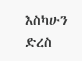እስካሁን ድረስ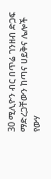30 ሚሊዮን ብር በጥሬ ገንዘብ ድጋፍ ማድረጋቸውን ከጣና ሀይቅና ሌሎች የውሃ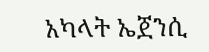አካላት ኤጀንሲ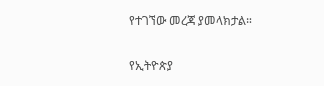የተገኘው መረጃ ያመላክታል።

የኢትዮጵያ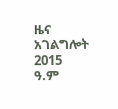ዜና አገልግሎት
2015
ዓ.ም